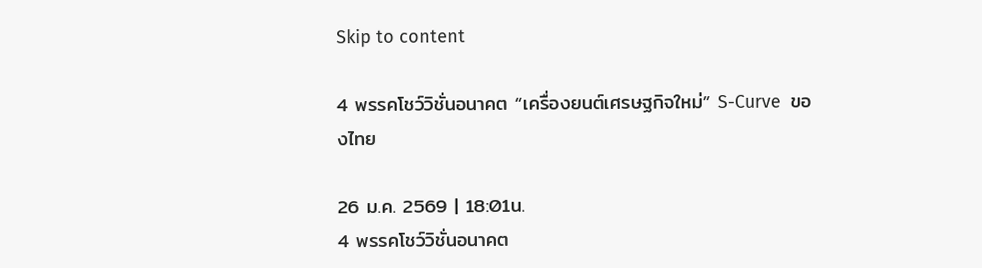Skip to content

4 พรรคโชว์วิชั่นอนาคต “เครื่องยนต์เศรษฐกิจใหม่” S-Curve  ของไทย

26 ม.ค. 2569 | 18:01น.
4 พรรคโชว์วิชั่นอนาคต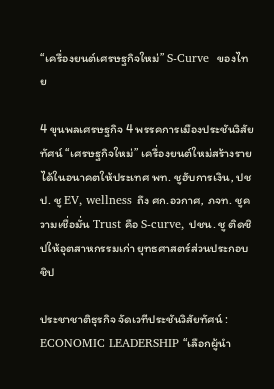“เครื่องยนต์เศรษฐกิจใหม่” S-Curve  ของไทย

4 ขุนพลเศรษฐกิจ 4 พรรคการเมืองประชันวิสัยทัศน์ “เศรษฐกิจใหม่” เครื่องยนต์ใหม่สร้างรายได้ในอนาคตให้ประเทศ พท. ชูฮับการเงิน, ปชป. ชู EV, wellness ถึง ศก.อวกาศ, ภจท. ชูความเชื่อมั่น Trust คือ S-curve, ปชน. ชู ติดชิปให้อุตสาหกรรมเก่า ยุทธศาสตร์ส่วนประกอบชิป

ประชาชาติธุรกิจ จัดเวทีประชันวิสัยทัศน์ : ECONOMIC LEADERSHIP “เลือกผู้นำ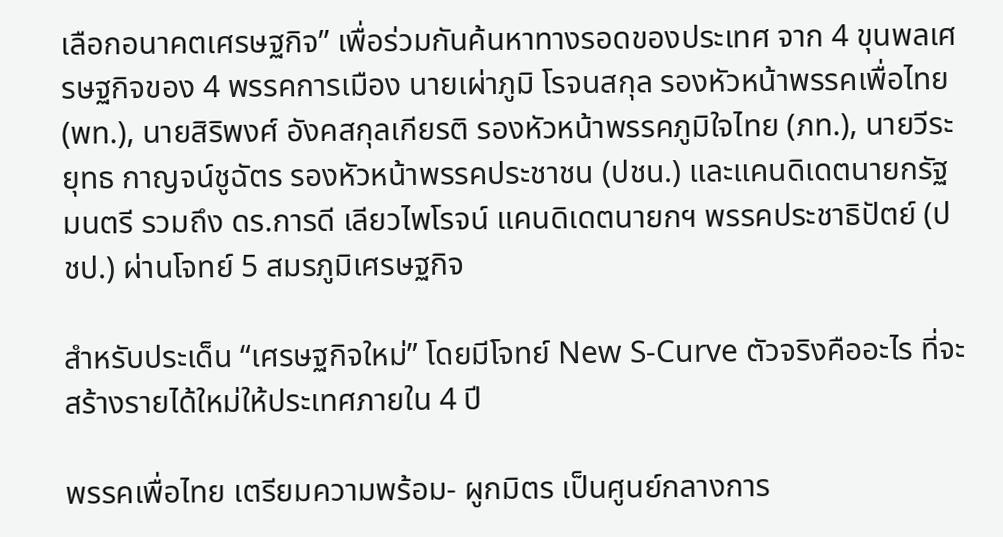เลือกอนาคตเศรษฐกิจ” เพื่อร่วมกันค้นหาทางรอดของประเทศ จาก 4 ขุนพลเศรษฐกิจของ 4 พรรคการเมือง นายเผ่าภูมิ โรจนสกุล รองหัวหน้าพรรคเพื่อไทย (พท.), นายสิริพงศ์ อังคสกุลเกียรติ รองหัวหน้าพรรคภูมิใจไทย (ภท.), นายวีระยุทธ กาญจน์ชูฉัตร รองหัวหน้าพรรคประชาชน (ปชน.) และแคนดิเดตนายกรัฐมนตรี รวมถึง ดร.การดี เลียวไพโรจน์ แคนดิเดตนายกฯ พรรคประชาธิปัตย์ (ปชป.) ผ่านโจทย์ 5 สมรภูมิเศรษฐกิจ

สำหรับประเด็น “เศรษฐกิจใหม่” โดยมีโจทย์ New S-Curve ตัวจริงคืออะไร ที่จะสร้างรายได้ใหม่ให้ประเทศภายใน 4 ปี

พรรคเพื่อไทย เตรียมความพร้อม- ผูกมิตร เป็นศูนย์กลางการ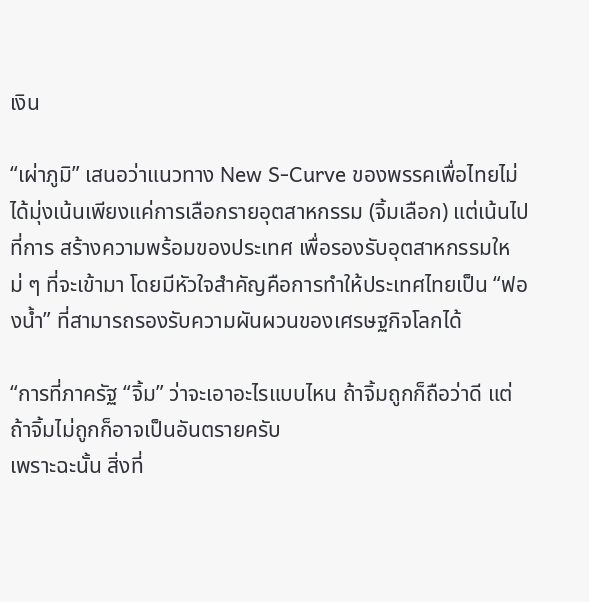เงิน

“เผ่าภูมิ” เสนอว่าแนวทาง New S-Curve ของพรรคเพื่อไทยไม่ได้มุ่งเน้นเพียงแค่การเลือกรายอุตสาหกรรม (จิ้มเลือก) แต่เน้นไปที่การ สร้างความพร้อมของประเทศ เพื่อรองรับอุตสาหกรรมใหม่ ๆ ที่จะเข้ามา โดยมีหัวใจสำคัญคือการทำให้ประเทศไทยเป็น “ฟองน้ำ” ที่สามารถรองรับความผันผวนของเศรษฐกิจโลกได้

“การที่ภาครัฐ “จิ้ม” ว่าจะเอาอะไรแบบไหน ถ้าจิ้มถูกก็ถือว่าดี แต่ถ้าจิ้มไม่ถูกก็อาจเป็นอันตรายครับ
เพราะฉะนั้น สิ่งที่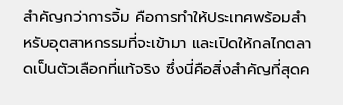สำคัญกว่าการจิ้ม คือการทำให้ประเทศพร้อมสำหรับอุตสาหกรรมที่จะเข้ามา และเปิดให้กลไกตลาดเป็นตัวเลือกที่แท้จริง ซึ่งนี่คือสิ่งสำคัญที่สุดค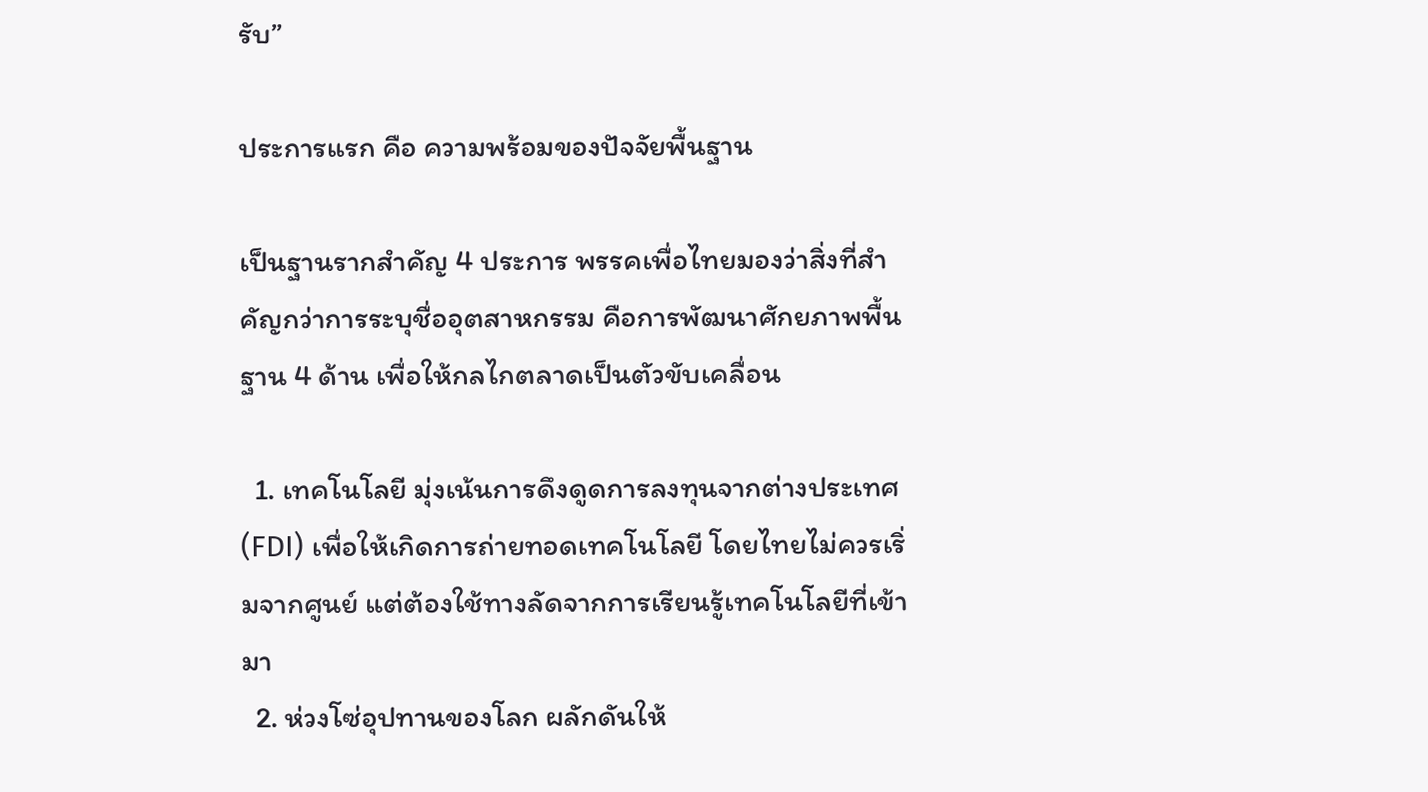รับ”

ประการแรก คือ ความพร้อมของปัจจัยพื้นฐาน

เป็นฐานรากสำคัญ 4 ประการ พรรคเพื่อไทยมองว่าสิ่งที่สำคัญกว่าการระบุชื่ออุตสาหกรรม คือการพัฒนาศักยภาพพื้นฐาน 4 ด้าน เพื่อให้กลไกตลาดเป็นตัวขับเคลื่อน

  1. เทคโนโลยี มุ่งเน้นการดึงดูดการลงทุนจากต่างประเทศ (FDI) เพื่อให้เกิดการถ่ายทอดเทคโนโลยี โดยไทยไม่ควรเริ่มจากศูนย์ แต่ต้องใช้ทางลัดจากการเรียนรู้เทคโนโลยีที่เข้ามา
  2. ห่วงโซ่อุปทานของโลก ผลักดันให้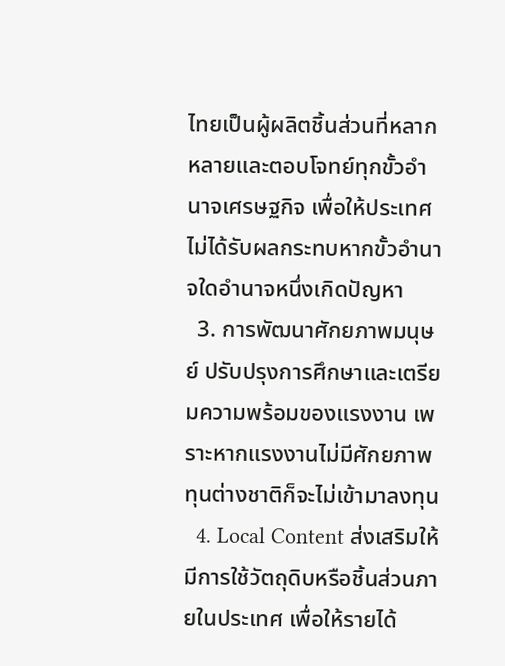ไทยเป็นผู้ผลิตชิ้นส่วนที่หลากหลายและตอบโจทย์ทุกขั้วอำนาจเศรษฐกิจ เพื่อให้ประเทศไม่ได้รับผลกระทบหากขั้วอำนาจใดอำนาจหนึ่งเกิดปัญหา
  3. การพัฒนาศักยภาพมนุษย์ ปรับปรุงการศึกษาและเตรียมความพร้อมของแรงงาน เพราะหากแรงงานไม่มีศักยภาพ ทุนต่างชาติก็จะไม่เข้ามาลงทุน
  4. Local Content ส่งเสริมให้มีการใช้วัตถุดิบหรือชิ้นส่วนภายในประเทศ เพื่อให้รายได้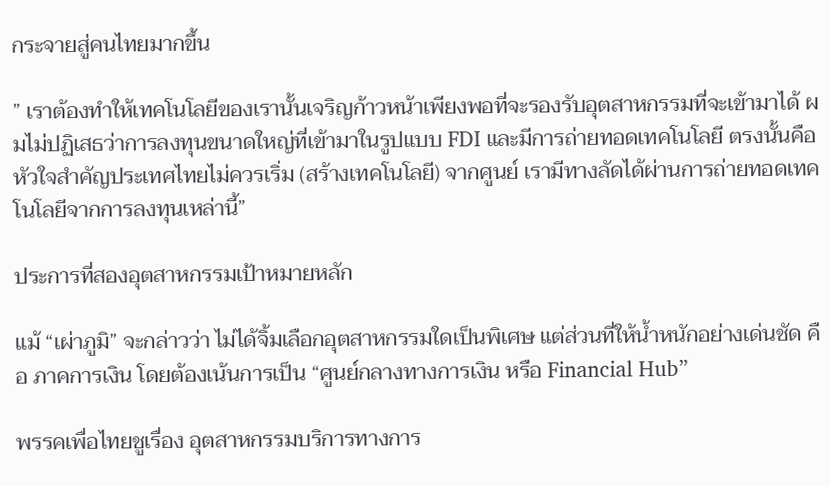กระจายสู่คนไทยมากขึ้น

” เราต้องทำให้เทคโนโลยีของเรานั้นเจริญก้าวหน้าเพียงพอที่จะรองรับอุตสาหกรรมที่จะเข้ามาได้ ผมไม่ปฏิเสธว่าการลงทุนขนาดใหญ่ที่เข้ามาในรูปแบบ FDI และมีการถ่ายทอดเทคโนโลยี ตรงนั้นคือหัวใจสำคัญประเทศไทยไม่ควรเริ่ม (สร้างเทคโนโลยี) จากศูนย์ เรามีทางลัดได้ผ่านการถ่ายทอดเทคโนโลยีจากการลงทุนเหล่านี้”

ประการที่สองอุตสาหกรรมเป้าหมายหลัก

แม้ “เผ่าภูมิ” จะกล่าวว่า ไม่ได้จิ้มเลือกอุตสาหกรรมใดเป็นพิเศษ แต่ส่วนที่ให้น้ำหนักอย่างเด่นชัด คือ ภาคการเงิน โดยต้องเน้นการเป็น “ศูนย์กลางทางการเงิน หรือ Financial Hub”

พรรคเพื่อไทยชูเรื่อง อุตสาหกรรมบริการทางการ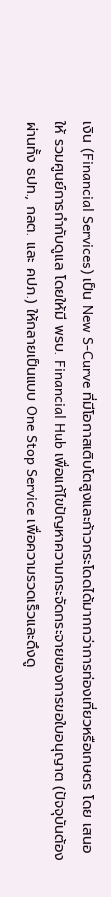เงิน (Financial Services) เป็น New S-Curve ที่มีโอกาสเติบโตสูงและก้าวกระโดดได้มากกว่าการท่องเที่ยวหรือเกษตร โดย เสนอให้ รวมศูนย์การกำกับดูแล โดยให้มี พรบ. Financial Hub เพื่อแก้ไขปัญหาความกระจัดกระจายของการขอใบอนุญาต (ปัจจุบันต้องผ่านทั้ง ธปท., กลต. และ คปภ.) ให้กลายเป็นแบบ One Stop Service เพื่อความรวดเร็วและดึงดู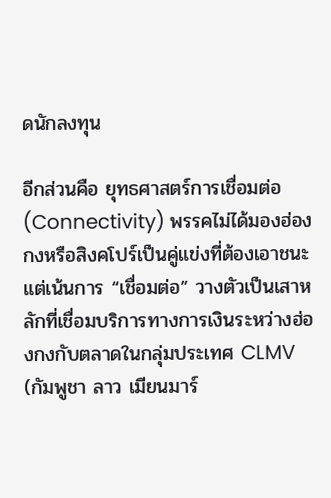ดนักลงทุน

อีกส่วนคือ ยุทธศาสตร์การเชื่อมต่อ (Connectivity) พรรคไม่ได้มองฮ่องกงหรือสิงคโปร์เป็นคู่แข่งที่ต้องเอาชนะ แต่เน้นการ “เชื่อมต่อ” วางตัวเป็นเสาหลักที่เชื่อมบริการทางการเงินระหว่างฮ่องกงกับตลาดในกลุ่มประเทศ CLMV (กัมพูชา ลาว เมียนมาร์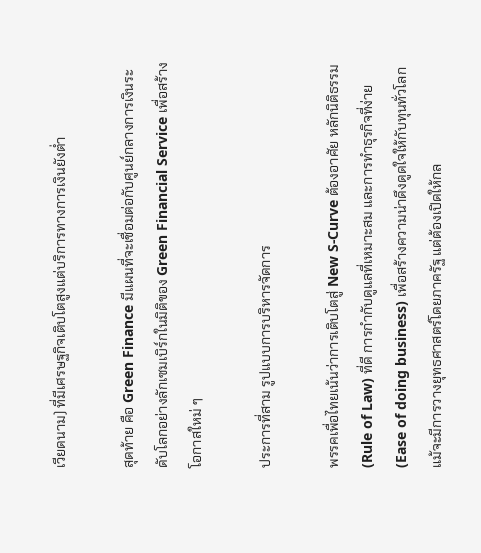เวียดนาม) ที่มีเศรษฐกิจเติบโตสูงแต่บริการทางการเงินยังต่ำ

สุดท้าย คือ Green Finance มีแผนที่จะเชื่อมต่อกับศูนย์กลางการเงินระดับโลกอย่างลักเซมเบิร์กในมิติของ Green Financial Service เพื่อสร้างโอกาสใหม่ ๆ

ประการที่สาม รูปแบบการบริหารจัดการ

พรรคเพื่อไทยเน้นว่าการเติบโตสู่ New S-Curve ต้องอาศัย หลักนิติธรรม (Rule of Law) ที่ดี การกำกับดูแลที่เหมาะสม และการทำธุรกิจที่ง่าย (Ease of doing business) เพื่อสร้างความน่าดึงดูดใจให้กับทุนทั่วโลก แม้จะมีการวางยุทธศาสตร์โดยภาครัฐ แต่ต้องเปิดให้กล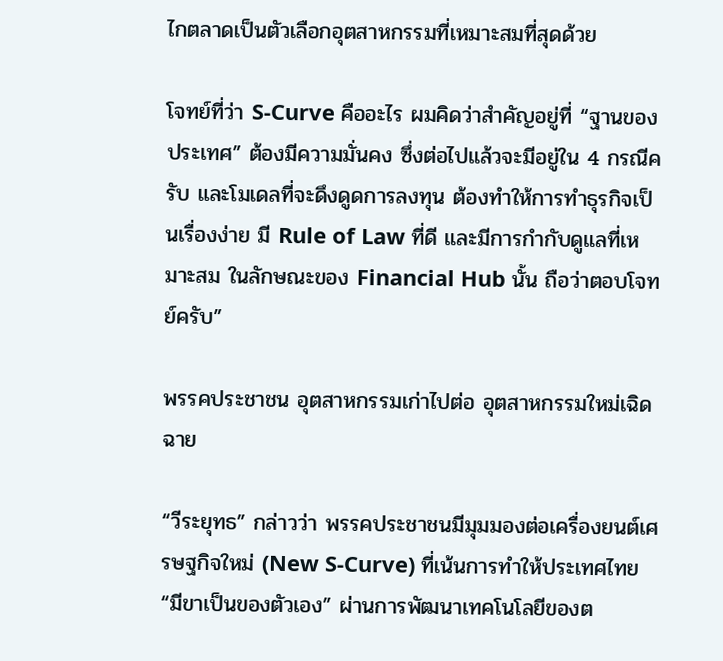ไกตลาดเป็นตัวเลือกอุตสาหกรรมที่เหมาะสมที่สุดด้วย

โจทย์ที่ว่า S-Curve คืออะไร ผมคิดว่าสำคัญอยู่ที่ “ฐานของประเทศ” ต้องมีความมั่นคง ซึ่งต่อไปแล้วจะมีอยู่ใน 4 กรณีครับ และโมเดลที่จะดึงดูดการลงทุน ต้องทำให้การทำธุรกิจเป็นเรื่องง่าย มี Rule of Law ที่ดี และมีการกำกับดูแลที่เหมาะสม ในลักษณะของ Financial Hub นั้น ถือว่าตอบโจทย์ครับ”

พรรคประชาชน อุตสาหกรรมเก่าไปต่อ อุตสาหกรรมใหม่เฉิดฉาย

“วีระยุทธ” กล่าวว่า พรรคประชาชนมีมุมมองต่อเครื่องยนต์เศรษฐกิจใหม่ (New S-Curve) ที่เน้นการทำให้ประเทศไทย “มีขาเป็นของตัวเอง” ผ่านการพัฒนาเทคโนโลยีของต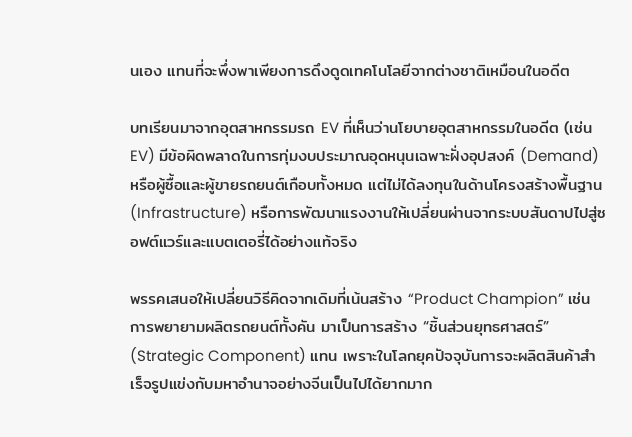นเอง แทนที่จะพึ่งพาเพียงการดึงดูดเทคโนโลยีจากต่างชาติเหมือนในอดีต

บทเรียนมาจากอุตสาหกรรมรถ EV ที่เห็นว่านโยบายอุตสาหกรรมในอดีต (เช่น EV) มีข้อผิดพลาดในการทุ่มงบประมาณอุดหนุนเฉพาะฝั่งอุปสงค์ (Demand) หรือผู้ซื้อและผู้ขายรถยนต์เกือบทั้งหมด แต่ไม่ได้ลงทุนในด้านโครงสร้างพื้นฐาน (Infrastructure) หรือการพัฒนาแรงงานให้เปลี่ยนผ่านจากระบบสันดาปไปสู่ซอฟต์แวร์และแบตเตอรี่ได้อย่างแท้จริง

พรรคเสนอให้เปลี่ยนวิธีคิดจากเดิมที่เน้นสร้าง “Product Champion” เช่น การพยายามผลิตรถยนต์ทั้งคัน มาเป็นการสร้าง “ชิ้นส่วนยุทธศาสตร์” (Strategic Component) แทน เพราะในโลกยุคปัจจุบันการจะผลิตสินค้าสำเร็จรูปแข่งกับมหาอำนาจอย่างจีนเป็นไปได้ยากมาก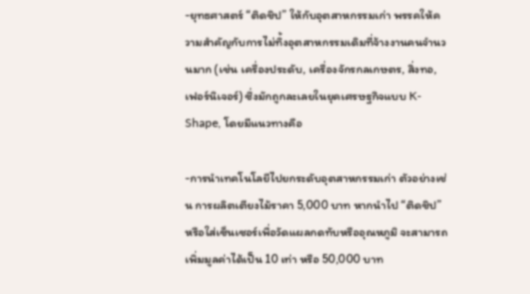-ยุทธศาสตร์ “ติดชิป” ให้กับอุตสาหกรรมเก่า พรรคให้ความสำคัญกับการไม่ทิ้งอุตสาหกรรมเดิมที่จ้างงานคนจำนวนมาก (เช่น เครื่องประดับ, เครื่องจักรกลเกษตร, สิ่งทอ, เฟอร์นิเจอร์) ซึ่งมักถูกละเลยในยุคเศรษฐกิจแบบ K-Shape, โดยมีแนวทางคือ

-การนำเทคโนโลยีไปยกระดับอุตสาหกรรมเก่า ตัวอย่างเช่น การผลิตเตียงไม้ราคา 5,000 บาท หากนำไป “ติดชิป” หรือใส่เซ็นเซอร์เพื่อวัดแผลกดทับหรืออุณหภูมิ จะสามารถเพิ่มมูลค่าได้เป็น 10 เท่า หรือ 50,000 บาท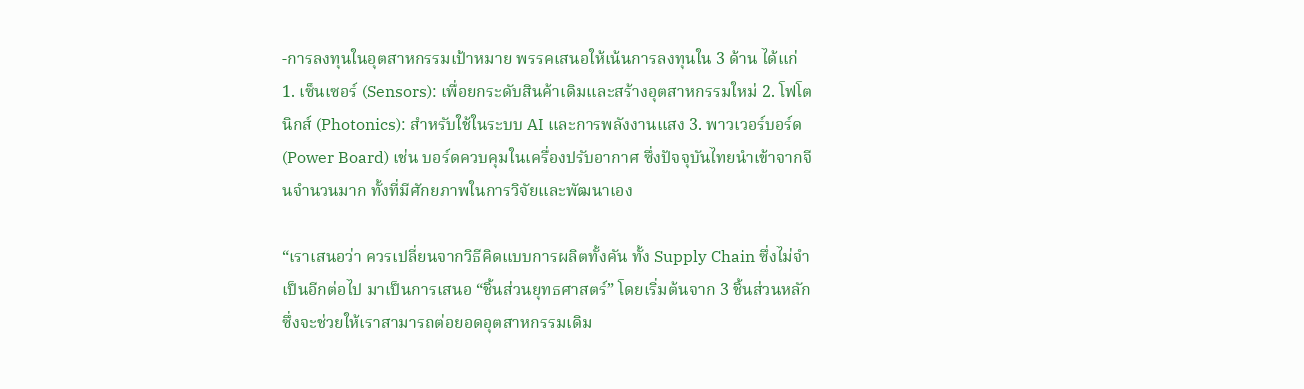-การลงทุนในอุตสาหกรรมเป้าหมาย พรรคเสนอให้เน้นการลงทุนใน 3 ด้าน ได้แก่ 1. เซ็นเซอร์ (Sensors): เพื่อยกระดับสินค้าเดิมและสร้างอุตสาหกรรมใหม่ 2. โฟโตนิกส์ (Photonics): สำหรับใช้ในระบบ AI และการพลังงานแสง 3. พาวเวอร์บอร์ด (Power Board) เช่น บอร์ดควบคุมในเครื่องปรับอากาศ ซึ่งปัจจุบันไทยนำเข้าจากจีนจำนวนมาก ทั้งที่มีศักยภาพในการวิจัยและพัฒนาเอง

“เราเสนอว่า ควรเปลี่ยนจากวิธีคิดแบบการผลิตทั้งคัน ทั้ง Supply Chain ซึ่งไม่จำเป็นอีกต่อไป มาเป็นการเสนอ “ชิ้นส่วนยุทธศาสตร์” โดยเริ่มต้นจาก 3 ชิ้นส่วนหลัก ซึ่งจะช่วยให้เราสามารถต่อยอดอุตสาหกรรมเดิม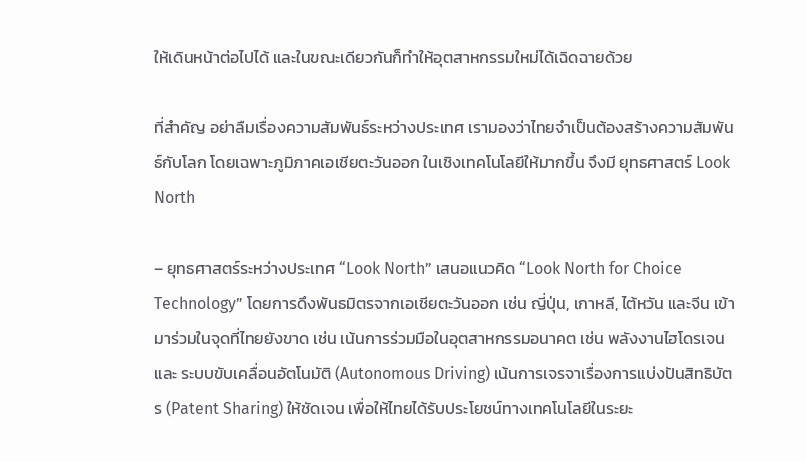ให้เดินหน้าต่อไปได้ และในขณะเดียวกันก็ทำให้อุตสาหกรรมใหม่ได้เฉิดฉายด้วย

ที่สำคัญ อย่าลืมเรื่องความสัมพันธ์ระหว่างประเทศ เรามองว่าไทยจำเป็นต้องสร้างความสัมพันธ์กับโลก โดยเฉพาะภูมิภาคเอเชียตะวันออก ในเชิงเทคโนโลยีให้มากขึ้น จึงมี ยุทธศาสตร์ Look North

– ยุทธศาสตร์ระหว่างประเทศ “Look North” เสนอแนวคิด “Look North for Choice Technology” โดยการดึงพันธมิตรจากเอเชียตะวันออก เช่น ญี่ปุ่น, เกาหลี, ไต้หวัน และจีน เข้ามาร่วมในจุดที่ไทยยังขาด เช่น เน้นการร่วมมือในอุตสาหกรรมอนาคต เช่น พลังงานไฮโดรเจน และ ระบบขับเคลื่อนอัตโนมัติ (Autonomous Driving) เน้นการเจรจาเรื่องการแบ่งปันสิทธิบัตร (Patent Sharing) ให้ชัดเจน เพื่อให้ไทยได้รับประโยชน์ทางเทคโนโลยีในระยะ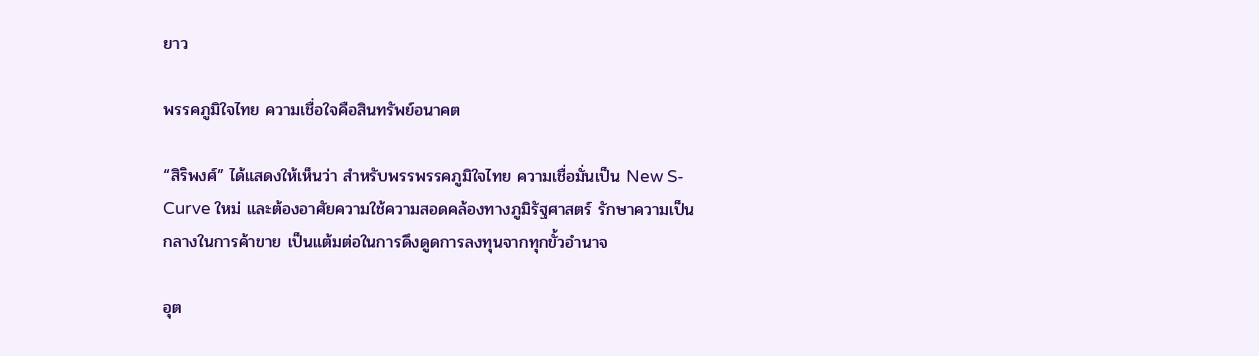ยาว

พรรคภูมิใจไทย ความเชื่อใจคือสินทรัพย์อนาคต

“สิริพงศ์” ได้แสดงให้เห็นว่า สำหรับพรรพรรคภูมิใจไทย ความเชื่อมั่นเป็น New S-Curve ใหม่ และต้องอาศัยความใช้ความสอดคล้องทางภูมิรัฐศาสตร์ รักษาความเป็นกลางในการค้าขาย เป็นแต้มต่อในการดึงดูดการลงทุนจากทุกขั้วอำนาจ

อุต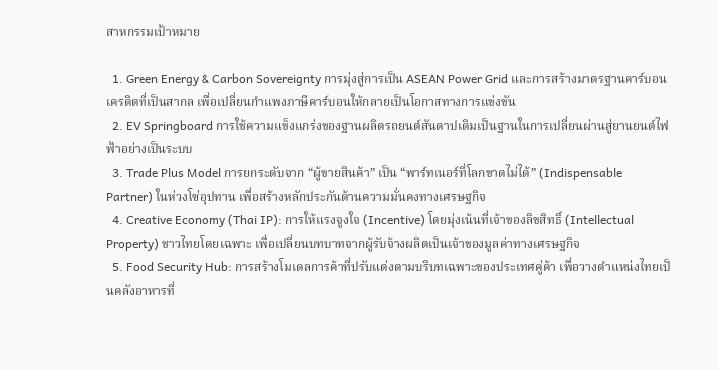สาหกรรมเป้าหมาย

  1. Green Energy & Carbon Sovereignty การมุ่งสู่การเป็น ASEAN Power Grid และการสร้างมาตรฐานคาร์บอนเครดิตที่เป็นสากล เพื่อเปลี่ยนกำแพงภาษีคาร์บอนให้กลายเป็นโอกาสทางการแข่งขัน
  2. EV Springboard การใช้ความแข็งแกร่งของฐานผลิตรถยนต์สันดาปเดิมเป็นฐานในการเปลี่ยนผ่านสู่ยานยนต์ไฟฟ้าอย่างเป็นระบบ
  3. Trade Plus Model การยกระดับจาก “ผู้ขายสินค้า” เป็น “พาร์ทเนอร์ที่โลกขาดไม่ได้” (Indispensable Partner) ในห่วงโซ่อุปทาน เพื่อสร้างหลักประกันด้านความมั่นคงทางเศรษฐกิจ
  4. Creative Economy (Thai IP): การให้แรงจูงใจ (Incentive) โดยมุ่งเน้นที่เจ้าของลิขสิทธิ์ (Intellectual Property) ชาวไทยโดยเฉพาะ เพื่อเปลี่ยนบทบาทจากผู้รับจ้างผลิตเป็นเจ้าของมูลค่าทางเศรษฐกิจ
  5. Food Security Hub: การสร้างโมเดลการค้าที่ปรับแต่งตามบริบทเฉพาะของประเทศคู่ค้า เพื่อวางตำแหน่งไทยเป็นคลังอาหารที่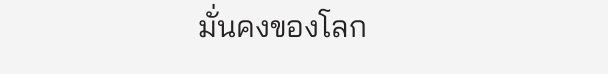มั่นคงของโลก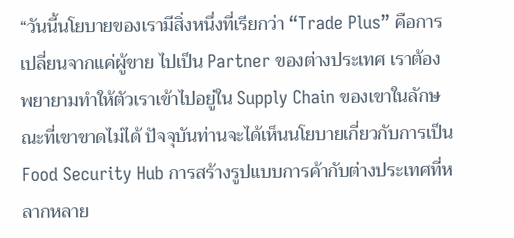“วันนี้นโยบายของเรามีสิ่งหนึ่งที่เรียกว่า “Trade Plus” คือการเปลี่ยนจากแค่ผู้ขาย ไปเป็น Partner ของต่างประเทศ เราต้องพยายามทำให้ตัวเราเข้าไปอยู่ใน Supply Chain ของเขาในลักษณะที่เขาขาดไม่ได้ ปัจจุบันท่านจะได้เห็นนโยบายเกี่ยวกับการเป็น Food Security Hub การสร้างรูปแบบการค้ากับต่างประเทศที่หลากหลาย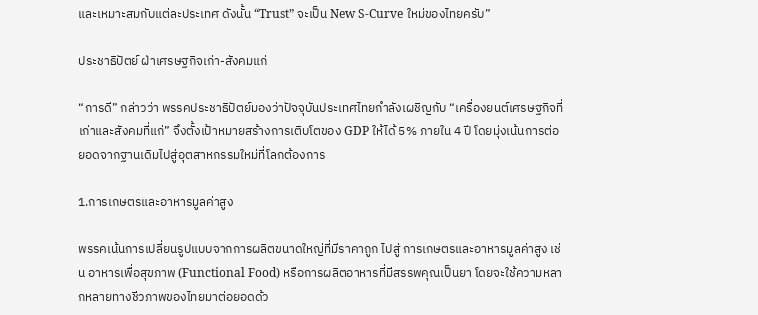และเหมาะสมกับแต่ละประเทศ ดังนั้น “Trust” จะเป็น New S-Curve ใหม่ของไทยครับ”

ประชาธิปัตย์ ฝ่าเศรษฐกิจเก่า-สังคมแก่

“การดี” กล่าวว่า พรรคประชาธิปัตย์มองว่าปัจจุบันประเทศไทยกำลังเผชิญกับ “เครื่องยนต์เศรษฐกิจที่เก่าและสังคมที่แก่” จึงตั้งเป้าหมายสร้างการเติบโตของ GDP ให้ได้ 5% ภายใน 4 ปี โดยมุ่งเน้นการต่อยอดจากฐานเดิมไปสู่อุตสาหกรรมใหม่ที่โลกต้องการ

1.การเกษตรและอาหารมูลค่าสูง

พรรคเน้นการเปลี่ยนรูปแบบจากการผลิตขนาดใหญ่ที่มีราคาถูก ไปสู่ การเกษตรและอาหารมูลค่าสูง เช่น อาหารเพื่อสุขภาพ (Functional Food) หรือการผลิตอาหารที่มีสรรพคุณเป็นยา โดยจะใช้ความหลากหลายทางชีวภาพของไทยมาต่อยอดด้ว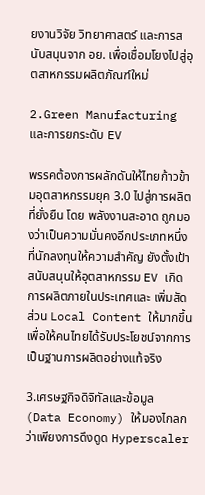ยงานวิจัย วิทยาศาสตร์ และการสนับสนุนจาก อย. เพื่อเชื่อมโยงไปสู่อุตสาหกรรมผลิตภัณฑ์ใหม่

2.Green Manufacturing และการยกระดับ EV

พรรคต้องการผลักดันให้ไทยก้าวข้ามอุตสาหกรรมยุค 3.0 ไปสู่การผลิตที่ยั่งยืน โดย พลังงานสะอาด ถูกมองว่าเป็นความมั่นคงอีกประเภทหนึ่งที่นักลงทุนให้ความสำคัญ ยังตั้งเป้าสนับสนุนให้อุตสาหกรรม EV เกิดการผลิตภายในประเทศและ เพิ่มสัดส่วน Local Content ให้มากขึ้น เพื่อให้คนไทยได้รับประโยชน์จากการเป็นฐานการผลิตอย่างแท้จริง

3.เศรษฐกิจดิจิทัลและข้อมูล (Data Economy) ให้มองไกลกว่าเพียงการดึงดูด Hyperscaler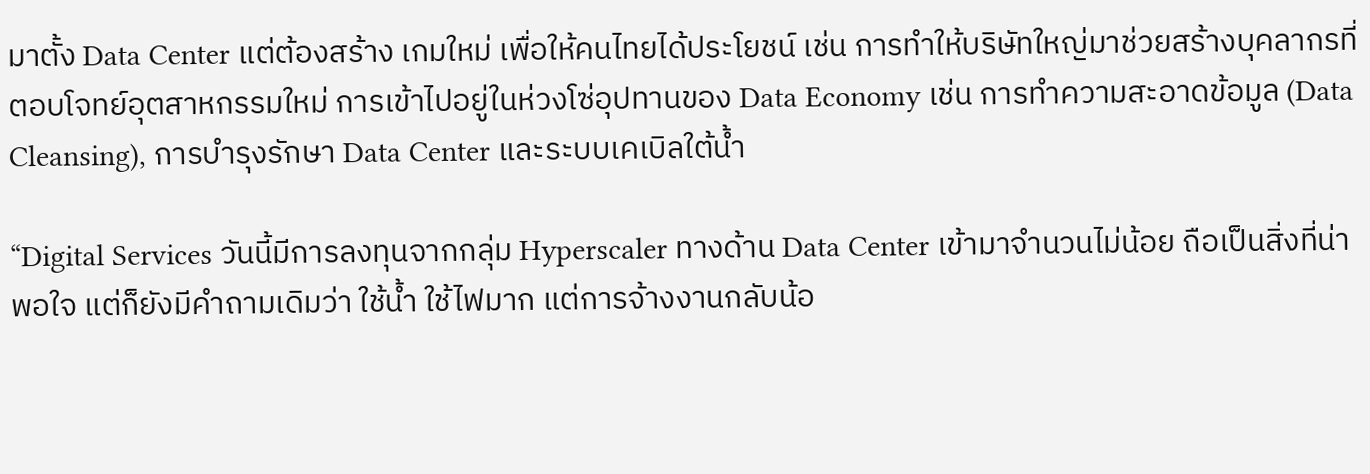มาตั้ง Data Center แต่ต้องสร้าง เกมใหม่ เพื่อให้คนไทยได้ประโยชน์ เช่น การทำให้บริษัทใหญ่มาช่วยสร้างบุคลากรที่ตอบโจทย์อุตสาหกรรมใหม่ การเข้าไปอยู่ในห่วงโซ่อุปทานของ Data Economy เช่น การทำความสะอาดข้อมูล (Data Cleansing), การบำรุงรักษา Data Center และระบบเคเบิลใต้น้ำ

“Digital Services วันนี้มีการลงทุนจากกลุ่ม Hyperscaler ทางด้าน Data Center เข้ามาจำนวนไม่น้อย ถือเป็นสิ่งที่น่าพอใจ แต่ก็ยังมีคำถามเดิมว่า ใช้น้ำ ใช้ไฟมาก แต่การจ้างงานกลับน้อ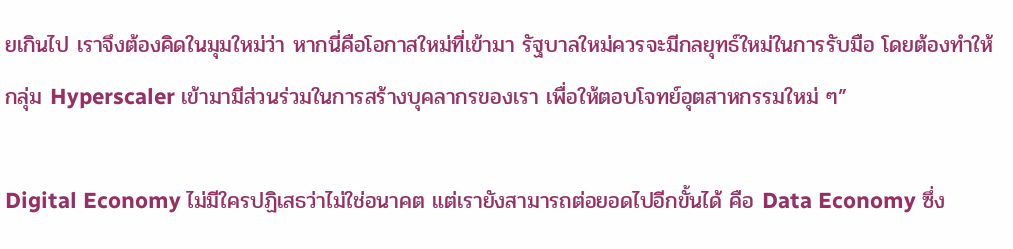ยเกินไป เราจึงต้องคิดในมุมใหม่ว่า หากนี่คือโอกาสใหม่ที่เข้ามา รัฐบาลใหม่ควรจะมีกลยุทธ์ใหม่ในการรับมือ โดยต้องทำให้กลุ่ม Hyperscaler เข้ามามีส่วนร่วมในการสร้างบุคลากรของเรา เพื่อให้ตอบโจทย์อุตสาหกรรมใหม่ ๆ”

Digital Economy ไม่มีใครปฏิเสธว่าไม่ใช่อนาคต แต่เรายังสามารถต่อยอดไปอีกขั้นได้ คือ Data Economy ซึ่ง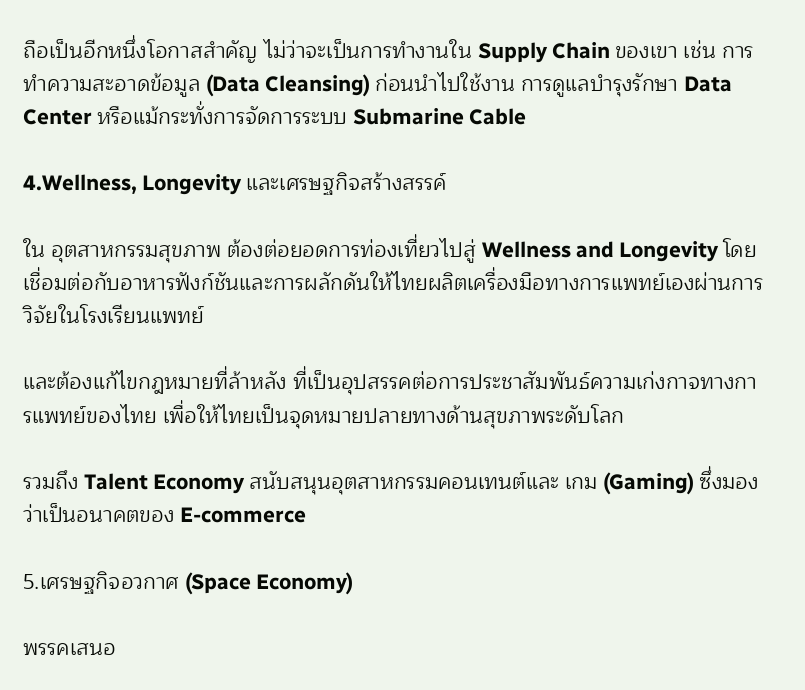ถือเป็นอีกหนึ่งโอกาสสำคัญ ไม่ว่าจะเป็นการทำงานใน Supply Chain ของเขา เช่น การทำความสะอาดข้อมูล (Data Cleansing) ก่อนนำไปใช้งาน การดูแลบำรุงรักษา Data Center หรือแม้กระทั่งการจัดการระบบ Submarine Cable

4.Wellness, Longevity และเศรษฐกิจสร้างสรรค์

ใน อุตสาหกรรมสุขภาพ ต้องต่อยอดการท่องเที่ยวไปสู่ Wellness and Longevity โดยเชื่อมต่อกับอาหารฟังก์ชันและการผลักดันให้ไทยผลิตเครื่องมือทางการแพทย์เองผ่านการวิจัยในโรงเรียนแพทย์

และต้องแก้ไขกฎหมายที่ล้าหลัง ที่เป็นอุปสรรคต่อการประชาสัมพันธ์ความเก่งกาจทางการแพทย์ของไทย เพื่อให้ไทยเป็นจุดหมายปลายทางด้านสุขภาพระดับโลก

รวมถึง Talent Economy สนับสนุนอุตสาหกรรมคอนเทนต์และ เกม (Gaming) ซึ่งมองว่าเป็นอนาคตของ E-commerce

5.เศรษฐกิจอวกาศ (Space Economy)

พรรคเสนอ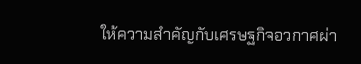ให้ความสำคัญกับเศรษฐกิจอวกาศผ่า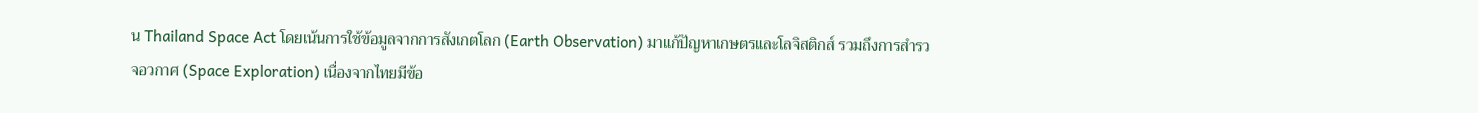น Thailand Space Act โดยเน้นการใช้ข้อมูลจากการสังเกตโลก (Earth Observation) มาแก้ปัญหาเกษตรและโลจิสติกส์ รวมถึงการสำรวจอวกาศ (Space Exploration) เนื่องจากไทยมีข้อ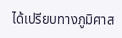ได้เปรียบทางภูมิศาส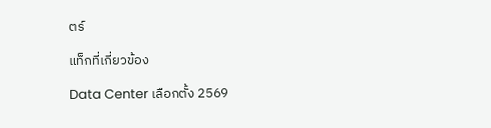ตร์

แท็กที่เกี่ยวข้อง

Data Center เลือกตั้ง 2569